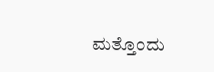ಮತ್ತೊಂದು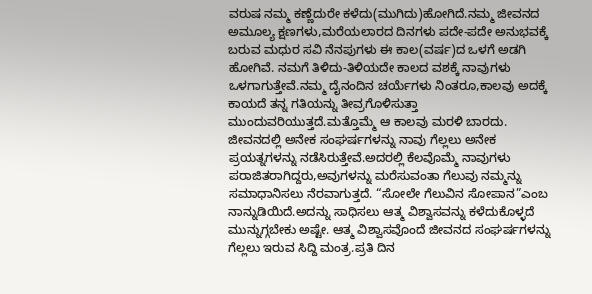ವರುಷ ನಮ್ಮ ಕಣ್ಣೆದುರೇ ಕಳೆದು(ಮುಗಿದು)ಹೋಗಿದೆ.ನಮ್ಮ ಜೀವನದ ಅಮೂಲ್ಯ ಕ್ಷಣಗಳು,ಮರೆಯಲಾರದ ದಿನಗಳು ಪದೇ-ಪದೇ ಅನುಭವಕ್ಕೆ ಬರುವ ಮಧುರ ಸವಿ ನೆನಪುಗಳು ಈ ಕಾಲ(ವರ್ಷ)ದ ಒಳಗೆ ಅಡಗಿ ಹೋಗಿವೆ. ನಮಗೆ ತಿಳಿದು-ತಿಳಿಯದೇ ಕಾಲದ ವಶಕ್ಕೆ ನಾವುಗಳು ಒಳಗಾಗುತ್ತೇವೆ.ನಮ್ಮ ದೈನಂದಿನ ಚರ್ಯೆಗಳು ನಿಂತರೂ,ಕಾಲವು ಅದಕ್ಕೆ ಕಾಯದೆ ತನ್ನ ಗತಿಯನ್ನು ತೀವ್ರಗೊಳಿಸುತ್ತಾ ಮುಂದುವರಿಯುತ್ತದೆ.ಮತ್ತೊಮ್ಮೆ ಆ ಕಾಲವು ಮರಳಿ ಬಾರದು. ಜೀವನದಲ್ಲಿ ಅನೇಕ ಸಂಘರ್ಷಗಳನ್ನು ನಾವು ಗೆಲ್ಲಲು ಅನೇಕ ಪ್ರಯತ್ನಗಳನ್ನು ನಡೆಸಿರುತ್ತೇವೆ.ಅದರಲ್ಲಿ ಕೆಲವೊಮ್ಮೆ ನಾವುಗಳು ಪರಾಜಿತರಾಗಿದ್ದರು,ಅವುಗಳನ್ನು ಮರೆಸುವಂತಾ ಗೆಲುವು ನಮ್ಮನ್ನು ಸಮಾಧಾನಿಸಲು ನೆರವಾಗುತ್ತದೆ. “ಸೋಲೇ ಗೆಲುವಿನ ಸೋಪಾನ”ಎಂಬ ನಾನ್ನುಡಿಯಿದೆ.ಅದನ್ನು ಸಾಧಿಸಲು ಆತ್ಮ ವಿಶ್ವಾಸವನ್ನು ಕಳೆದುಕೊಳ್ಳದೆ ಮುನ್ನುಗ್ಗಬೇಕು ಅಷ್ಟೇ. ಆತ್ಮ ವಿಶ್ವಾಸವೊಂದೆ ಜೀವನದ ಸಂಘರ್ಷಗಳನ್ನು ಗೆಲ್ಲಲು ಇರುವ ಸಿದ್ದಿ ಮಂತ್ರ.ಪ್ರತಿ ದಿನ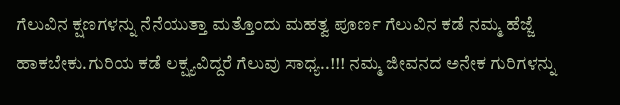ಗೆಲುವಿನ ಕ್ಷಣಗಳನ್ನು ನೆನೆಯುತ್ತಾ ಮತ್ತೊಂದು ಮಹತ್ವ ಪೂರ್ಣ ಗೆಲುವಿನ ಕಡೆ ನಮ್ಮ ಹೆಜ್ಜೆ ಹಾಕಬೇಕು.ಗುರಿಯ ಕಡೆ ಲಕ್ಷ್ಯವಿದ್ದರೆ ಗೆಲುವು ಸಾಧ್ಯ..!!! ನಮ್ಮ ಜೀವನದ ಅನೇಕ ಗುರಿಗಳನ್ನು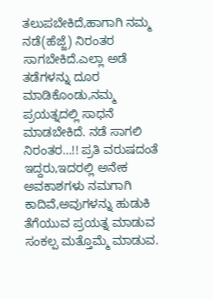ತಲುಪಬೇಕಿದೆ,ಹಾಗಾಗಿ ನಮ್ಮ ನಡೆ(ಹೆಜ್ಜೆ) ನಿರಂತರ ಸಾಗಬೇಕಿದೆ.ಎಲ್ಲಾ ಅಡೆ ತಡೆಗಳನ್ನು ದೂರ ಮಾಡಿಕೊಂಡು,ನಮ್ಮ ಪ್ರಯತ್ನದಲ್ಲಿ ಸಾಧನೆ ಮಾಡಬೇಕಿದೆ. ನಡೆ ಸಾಗಲಿ ನಿರಂತರ…!! ಪ್ರತಿ ವರುಷದಂತೆ ಇದ್ದರು,ಇದರಲ್ಲಿ ಅನೇಕ ಅವಕಾಶಗಳು ನಮಗಾಗಿ ಕಾದಿವೆ,ಅವುಗಳನ್ನು ಹುಡುಕಿ ತೆಗೆಯುವ ಪ್ರಯತ್ನ ಮಾಡುವ ಸಂಕಲ್ಪ ಮತ್ತೊಮ್ಮೆ ಮಾಡುವ.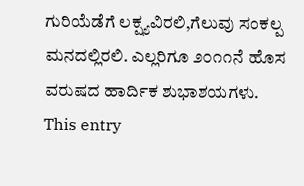ಗುರಿಯೆಡೆಗೆ ಲಕ್ಷ್ಯವಿರಲಿ,ಗೆಲುವು ಸಂಕಲ್ಪ ಮನದಲ್ಲಿರಲಿ. ಎಲ್ಲರಿಗೂ ೨೦೧೧ನೆ ಹೊಸ ವರುಷದ ಹಾರ್ದಿಕ ಶುಭಾಶಯಗಳು.
This entry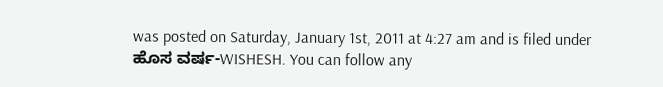was posted on Saturday, January 1st, 2011 at 4:27 am and is filed under ಹೊಸ ವರ್ಷ-WISHESH. You can follow any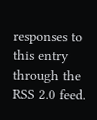responses to this entry through the RSS 2.0 feed.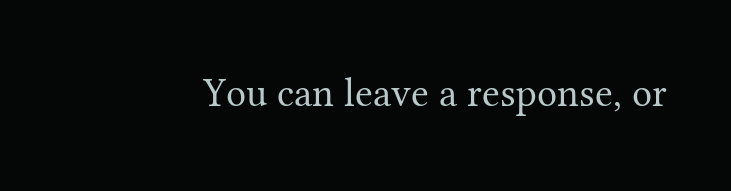You can leave a response, or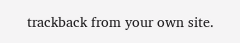trackback from your own site.